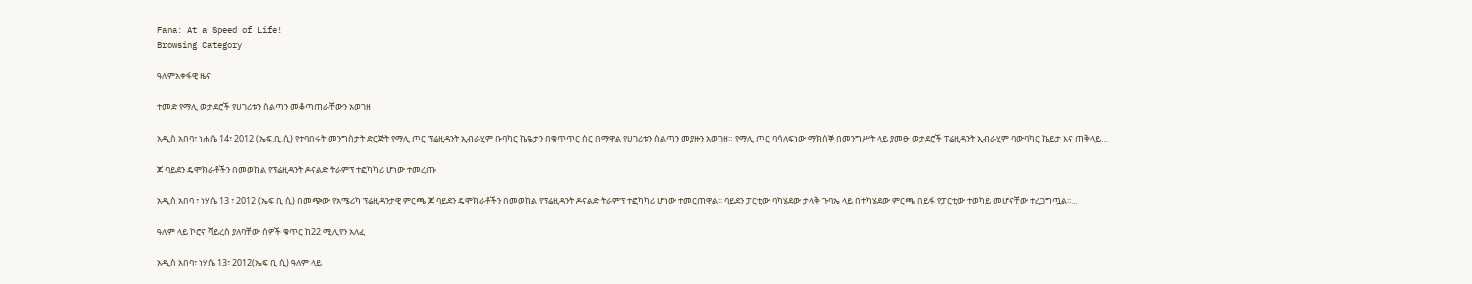Fana: At a Speed of Life!
Browsing Category

ዓለምአቀፋዊ ዜና

ተመድ የማሊ ወታደሮች የሀገሪቱን ስልጣን መቆጣጠራቸውን አወገዘ

አዲስ አበባ፣ ነሐሴ 14፣ 2012 (ኤፍ.ቢ.ሲ) የተባበሩት መንግስታት ድርጅት የማሊ ጦር ፕሬዚዳንት ኢብራሂም ቡባካር ኬዬታን በቁጥጥር ስር በማዋል የሀገሪቱን ስልጣን መያዙን አወገዘ። የማሊ ጦር ባሳለፍነው ማክሰኞ በመንግሥት ላይ ያመፁ ወታደሮች ፐሬዚዳንት ኢብራሂም ባውባካር ኬይታ እና ጠቅላይ…

ጆ ባይደን ዴሞክራቶችን በመወከል የፕሬዚዳንት ዶናልድ ትራምፕ ተፎካካሪ ሆነው ተመረጡ

አዲስ አበባ ፣ ነሃሴ 13 ፣ 2012 (ኤፍ ቢ ሲ) በመጭው የአሜሪካ ፕሬዚዳንታዊ ምርጫ ጆ ባይደን ዴሞክራቶችን በመወከል የፕሬዚዳንት ዶናልድ ትራምፕ ተፎካካሪ ሆነው ተመርጠዋል፡፡ ባይደን ፓርቲው ባካሄደው ታላቅ ጉባኤ ላይ በተካሄደው ምርጫ በይፋ የፓርቲው ተወካይ መሆናቸው ተረጋግጧል፡፡…

ዓለም ላይ ኮሮና ቫይረስ ያለባቸው ሰዎች ቁጥር ከ22 ሚሊየን አለፈ

አዲስ አበባ፣ ነሃሴ 13፣ 2012(ኤፍ ቢ ሲ) ዓለም ላይ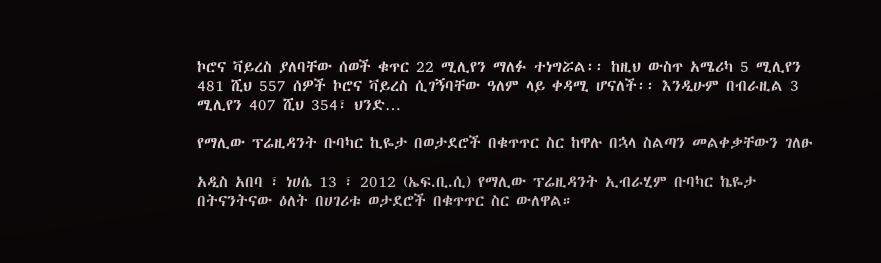ኮሮና ቫይረስ ያለባቸው ሰወች ቁጥር 22 ሚሊየን ማለፉ ተነግሯል፡፡ ከዚህ ውስጥ አሜሪካ 5 ሚሊየን 481 ሺህ 557 ሰዎች ኮሮና ቫይረስ ሲገኝባቸው ዓለም ላይ ቀዳሚ ሆናለች፡፡ እንዲሁም በብራዚል 3 ሚሊየን 407 ሺህ 354፣ ህንድ…

የማሊው ፕሬዚዳንት ቡባካር ኪዬታ በወታደሮች በቁጥጥር ስር ከዋሉ በኋላ ስልጣን መልቀቃቸውን ገለፁ

አዲስ አበባ ፣ ነሀሴ 13 ፣ 2012 (ኤፍ.ቢ.ሲ) የማሊው ፕሬዚዳንት ኢብራሂም ቡባካር ኬዬታ በትናንትናው ዕለት በሀገሪቱ ወታደሮች በቁጥጥር ስር ውለዋል።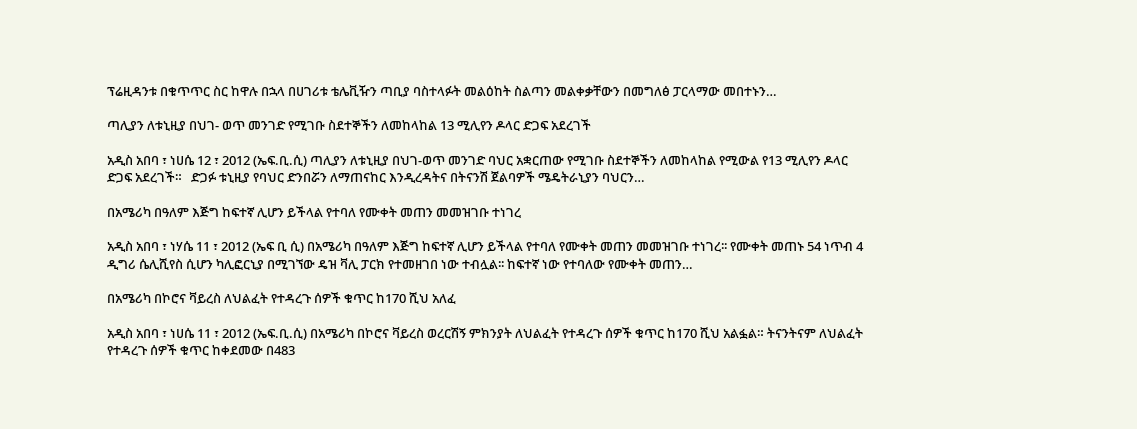ፕሬዚዳንቱ በቁጥጥር ስር ከዋሉ በኋላ በሀገሪቱ ቴሌቪዥን ጣቢያ ባስተላፉት መልዕከት ስልጣን መልቀቃቸውን በመግለፅ ፓርላማው መበተኑን…

ጣሊያን ለቱኒዚያ በህገ- ወጥ መንገድ የሚገቡ ስደተኞችን ለመከላከል 13 ሚሊየን ዶላር ድጋፍ አደረገች

አዲስ አበባ ፣ ነሀሴ 12 ፣ 2012 (ኤፍ.ቢ.ሲ) ጣሊያን ለቱኒዚያ በህገ-ወጥ መንገድ ባህር አቋርጠው የሚገቡ ስደተኞችን ለመከላከል የሚውል የ13 ሚሊየን ዶላር ድጋፍ አደረገች።   ድጋፉ ቱኒዚያ የባህር ድንበሯን ለማጠናከር እንዲረዳትና በትናንሽ ጀልባዎች ሜዴትራኒያን ባህርን…

በአሜሪካ በዓለም እጅግ ከፍተኛ ሊሆን ይችላል የተባለ የሙቀት መጠን መመዝገቡ ተነገረ

አዲስ አበባ ፣ ነሃሴ 11 ፣ 2012 (ኤፍ ቢ ሲ) በአሜሪካ በዓለም እጅግ ከፍተኛ ሊሆን ይችላል የተባለ የሙቀት መጠን መመዝገቡ ተነገረ፡፡ የሙቀት መጠኑ 54 ነጥብ 4 ዲግሪ ሴሊሺየስ ሲሆን ካሊፎርኒያ በሚገኘው ዴዝ ቫሊ ፓርክ የተመዘገበ ነው ተብሏል፡፡ ከፍተኛ ነው የተባለው የሙቀት መጠን…

በአሜሪካ በኮሮና ቫይረስ ለህልፈት የተዳረጉ ሰዎች ቁጥር ከ170 ሺህ አለፈ

አዲስ አበባ ፣ ነሀሴ 11 ፣ 2012 (ኤፍ.ቢ.ሲ) በአሜሪካ በኮሮና ቫይረስ ወረርሽኝ ምክንያት ለህልፈት የተዳረጉ ሰዎች ቁጥር ከ170 ሺህ አልፏል። ትናንትናም ለህልፈት የተዳረጉ ሰዎች ቁጥር ከቀደመው በ483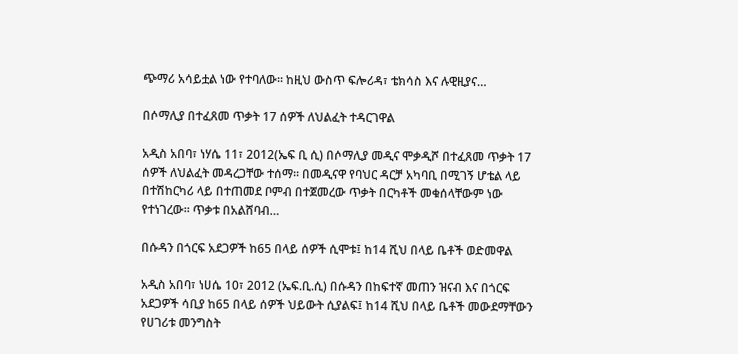ጭማሪ አሳይቷል ነው የተባለው። ከዚህ ውስጥ ፍሎሪዳ፣ ቴክሳስ እና ሉዊዚያና…

በሶማሊያ በተፈጸመ ጥቃት 17 ሰዎች ለህልፈት ተዳርገዋል

አዲስ አበባ፣ ነሃሴ 11፣ 2012(ኤፍ ቢ ሲ) በሶማሊያ መዲና ሞቃዲሾ በተፈጸመ ጥቃት 17 ሰዎች ለህልፈት መዳረጋቸው ተሰማ፡፡ በመዲናዋ የባህር ዳርቻ አካባቢ በሚገኝ ሆቴል ላይ በተሽከርካሪ ላይ በተጠመደ ቦምብ በተጀመረው ጥቃት በርካቶች መቁሰላቸውም ነው የተነገረው፡፡ ጥቃቱ በአልሸባብ…

በሱዳን በጎርፍ አደጋዎች ከ65 በላይ ሰዎች ሲሞቱ፤ ከ14 ሺህ በላይ ቤቶች ወድመዋል

አዲስ አበባ፣ ነሀሴ 10፣ 2012 (ኤፍ.ቢ.ሲ) በሱዳን በከፍተኛ መጠን ዝናብ እና በጎርፍ አደጋዎች ሳቢያ ከ65 በላይ ሰዎች ህይውት ሲያልፍ፤ ከ14 ሺህ በላይ ቤቶች መውደማቸውን የሀገሪቱ መንግስት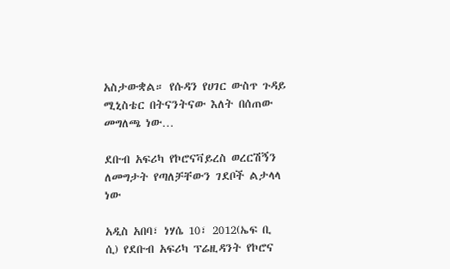አስታውቋል። የሱዳን የሀገር ውስጥ ጉዳይ ሚኒስቴር በትናንትናው እለት በሰጠው መግለጫ ነው…

ደቡብ አፍሪካ የኮሮናቫይረስ ወረርሽኝን ለመግታት የጣለቻቸውን ገደቦች ልታላላ ነው

አዲስ አበባ፣ ነሃሴ 10፣ 2012(ኤፍ ቢ ሲ) የደቡብ አፍሪካ ፕሬዚዳንት የኮሮና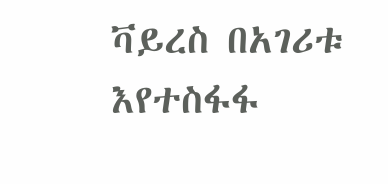ቫይረስ በአገሪቱ እየተስፋፋ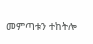መምጣቱን ተከትሎ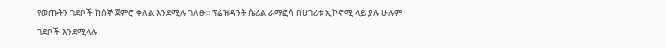የወጡትን ገደቦች ከሰኞ ጀምሮ ቀለል እንደሚሉ ገለፁ፡፡ ፕሬዝዳንት ሴሪል ራማፎሳ በሀገሪቱ ኢኮኖሚ ላይ ያሉ ሁሉም ገደቦች እንደሚላሉ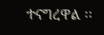ተናግረዋል ፡፡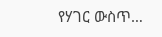የሃገር ውስጥ…